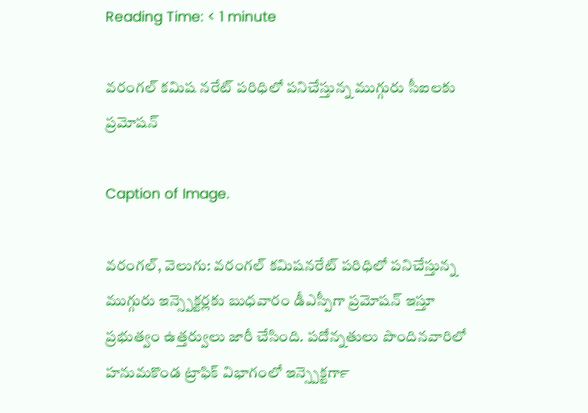Reading Time: < 1 minute

వరంగల్‍ కమిష నరేట్‍ పరిధిలో పనిచేస్తున్న ముగ్గురు సీఐలకు ప్రమోషన్‍

Caption of Image.

వరంగల్‍, వెలుగు: వరంగల్‍ కమిషనరేట్‍ పరిధిలో పనిచేస్తున్న ముగ్గురు ఇన్స్పెక్టర్లకు బుధవారం డీఎస్పీగా ప్రమోషన్‍ ఇస్తూ ప్రభుత్వం ఉత్తర్వులు జారీ చేసింది. పదోన్నతులు పొందినవారిలో హనుమకొండ ట్రాఫిక్‍ విభాగంలో ఇన్స్పెక్టర్‍గా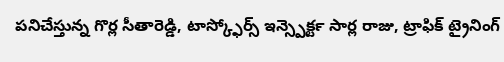పనిచేస్తున్న గొర్ల సీతారెడ్డి, టాస్క్ఫోర్స్ ఇన్స్పెక్టర్‍ సార్ల రాజు, ట్రాఫిక్‍ ట్రైనింగ్‍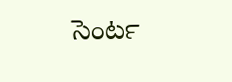సెంటర్‍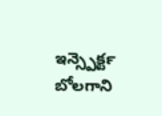ఇన్స్పెక్టర్‍ బోలగాని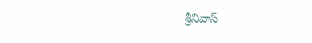శ్రీనివాస్‍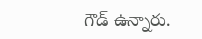గౌడ్‍ ఉన్నారు.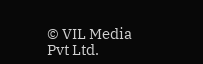© VIL Media Pvt Ltd.